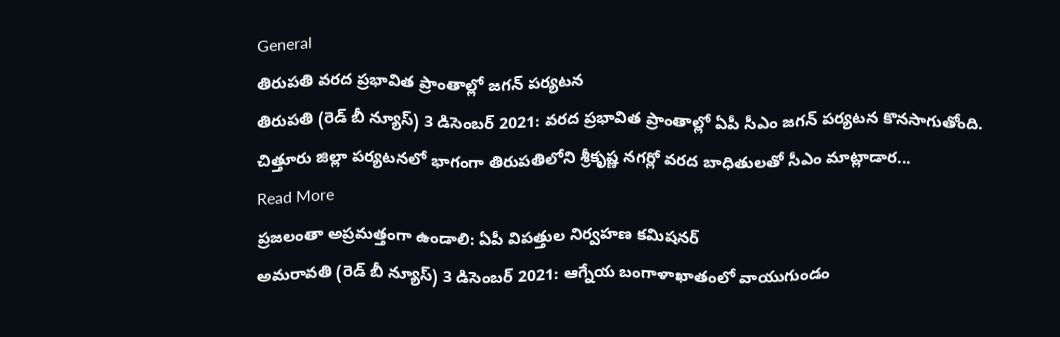General
తిరుపతి వరద ప్రభావిత ప్రాంతాల్లో జగన్ పర్యటన
తిరుపతి (రెడ్ బీ న్యూస్) 3 డిసెంబర్ 2021: వరద ప్రభావిత ప్రాంతాల్లో ఏపీ సీఎం జగన్ పర్యటన కొనసాగుతోంది. చిత్తూరు జిల్లా పర్యటనలో భాగంగా తిరుపతిలోని శ్రీకృష్ణ నగర్లో వరద బాధితులతో సీఎం మాట్లాడార...
Read More
ప్రజలంతా అప్రమత్తంగా ఉండాలి: ఏపీ విపత్తుల నిర్వహణ కమిషనర్
అమరావతి (రెడ్ బీ న్యూస్) 3 డిసెంబర్ 2021: ఆగ్నేయ బంగాళాఖాతంలో వాయుగుండం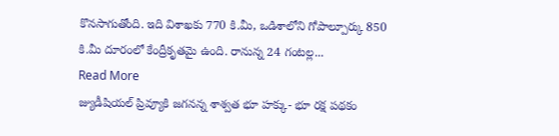కొనసాగుతోంది. ఇది విశాఖకు 770 కి.మీ, ఒడిశాలోని గోపాల్పూర్కు 850 కి.మీ దూరంలో కేంద్రీకృతమై ఉంది. రానున్న 24 గంటల్ల...
Read More
జ్యుడీషియల్ ప్రివ్యూకి జగనన్న శాశ్వత భూ హక్కు- భూ రక్ష పథకం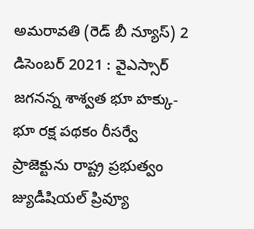అమరావతి (రెడ్ బీ న్యూస్) 2 డిసెంబర్ 2021 : వైఎస్సార్ జగనన్న శాశ్వత భూ హక్కు- భూ రక్ష పథకం రీసర్వే ప్రాజెక్టును రాష్ట్ర ప్రభుత్వం జ్యుడీషియల్ ప్రివ్యూ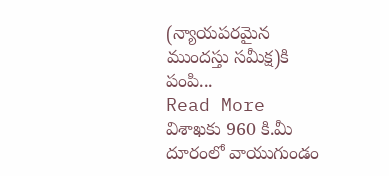(న్యాయపరమైన ముందస్తు సమీక్ష)కి పంపి...
Read More
విశాఖకు 960 కి.మీ దూరంలో వాయుగుండం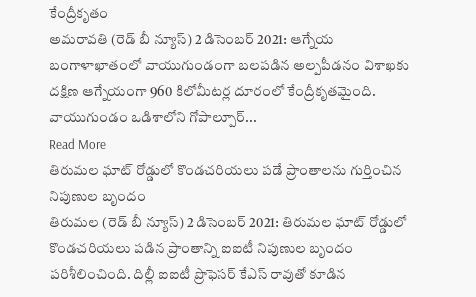కేంద్రీకృతం
అమరావతి (రెడ్ బీ న్యూస్) 2 డిసెంబర్ 2021: ఆగ్నేయ బంగాళాఖాతంలో వాయుగుండంగా బలపడిన అల్పపీడనం విశాఖకు దక్షిణ ఆగ్నేయంగా 960 కిలోమీటర్ల దూరంలో కేంద్రీకృతమైంది. వాయుగుండం ఒడిశాలోని గోపాల్పూర్...
Read More
తిరుమల ఘాట్ రోడ్డులో కొండచరియలు పడే ప్రాంతాలను గుర్తించిన నిపుణుల బృందం
తిరుమల (రెడ్ బీ న్యూస్) 2 డిసెంబర్ 2021: తిరుమల ఘాట్ రోడ్డులో కొండచరియలు పడిన ప్రాంతాన్ని ఐఐటీ నిపుణుల బృందం పరిశీలించింది. దిల్లీ ఐఐటీ ప్రొఫెసర్ కేఎస్ రావుతో కూడిన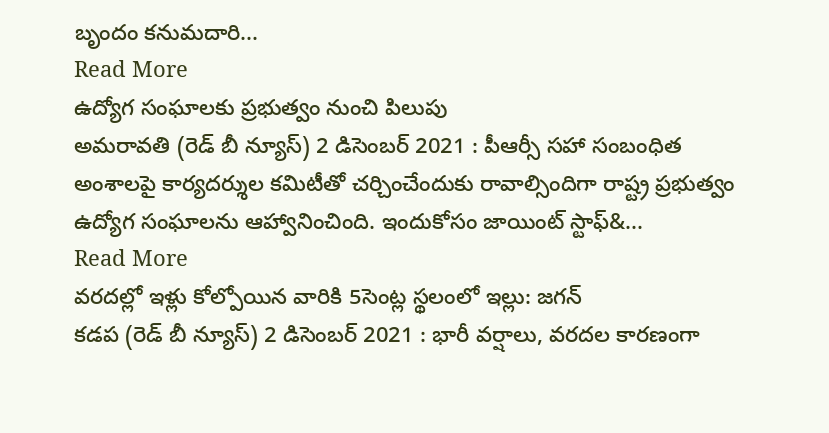బృందం కనుమదారి...
Read More
ఉద్యోగ సంఘాలకు ప్రభుత్వం నుంచి పిలుపు
అమరావతి (రెడ్ బీ న్యూస్) 2 డిసెంబర్ 2021 : పీఆర్సీ సహా సంబంధిత అంశాలపై కార్యదర్శుల కమిటీతో చర్చించేందుకు రావాల్సిందిగా రాష్ట్ర ప్రభుత్వం ఉద్యోగ సంఘాలను ఆహ్వానించింది. ఇందుకోసం జాయింట్ స్టాఫ్&...
Read More
వరదల్లో ఇళ్లు కోల్పోయిన వారికి 5సెంట్ల స్థలంలో ఇల్లు: జగన్
కడప (రెడ్ బీ న్యూస్) 2 డిసెంబర్ 2021 : భారీ వర్షాలు, వరదల కారణంగా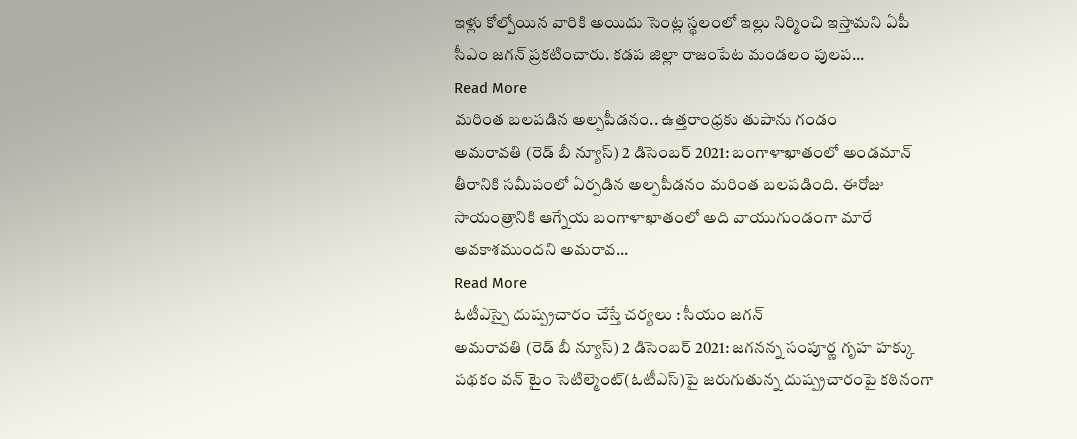ఇళ్లు కోల్పోయిన వారికి అయిదు సెంట్ల స్థలంలో ఇల్లు నిర్మించి ఇస్తామని ఏపీ సీఎం జగన్ ప్రకటించారు. కడప జిల్లా రాజంపేట మండలం పులప...
Read More
మరింత బలపడిన అల్పపీడనం.. ఉత్తరాంధ్రకు తుపాను గండం
అమరావతి (రెడ్ బీ న్యూస్) 2 డిసెంబర్ 2021: బంగాళాఖాతంలో అండమాన్ తీరానికి సమీపంలో ఏర్పడిన అల్పపీడనం మరింత బలపడింది. ఈరోజు సాయంత్రానికి ఆగ్నేయ బంగాళాఖాతంలో అది వాయుగుండంగా మారే అవకాశముందని అమరావ...
Read More
ఓటీఎస్పై దుష్ప్రచారం చేస్తే చర్యలు : సీయం జగన్
అమరావతి (రెడ్ బీ న్యూస్) 2 డిసెంబర్ 2021: జగనన్న సంపూర్ణ గృహ హక్కు పథకం వన్ టైం సెటిల్మెంట్(ఓటీఎస్)పై జరుగుతున్న దుష్ప్రచారంపై కఠినంగా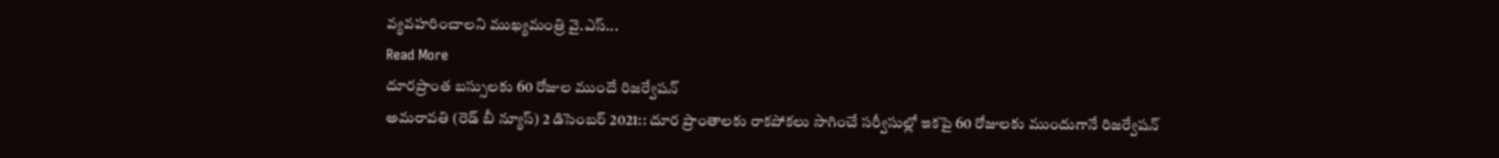వ్యవహరించాలని ముఖ్యమంత్రి వై.ఎస్...
Read More
దూరప్రాంత బస్సులకు 60 రోజుల ముందే రిజర్వేషన్
అమరావతి (రెడ్ బీ న్యూస్) 2 డిసెంబర్ 2021:: దూర ప్రాంతాలకు రాకపోకలు సాగించే సర్వీసుల్లో ఇకపై 60 రోజులకు ముందుగానే రిజర్వేషన్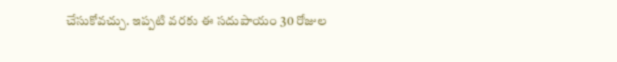చేసుకోవచ్చు. ఇప్పటి వరకు ఈ సదుపాయం 30 రోజుల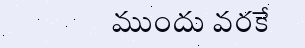ముందు వరకే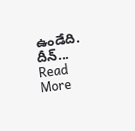ఉండేది. దీన్...
Read More